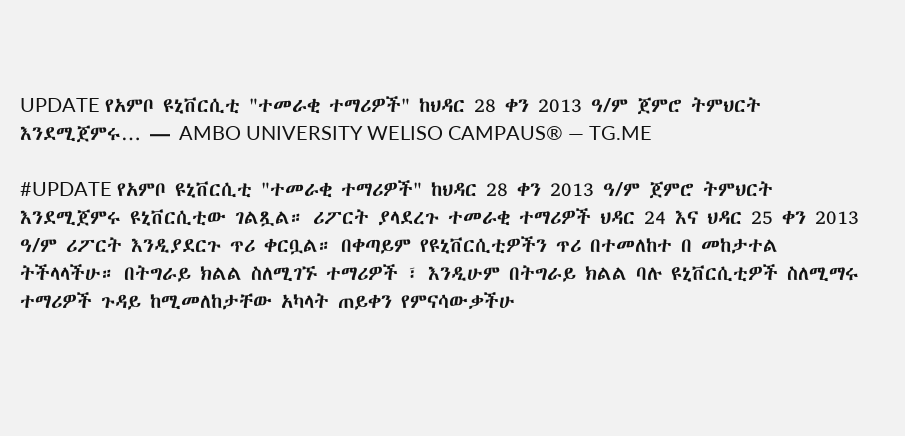UPDATE የአምቦ ዩኒቨርሲቲ "ተመራቂ ተማሪዎች" ከህዳር 28 ቀን 2013 ዓ/ም ጀምሮ ትምህርት እንደሚጀምሩ… — AMBO UNIVERSITY WELISO CAMPAUS® — TG.ME

#UPDATE የአምቦ ዩኒቨርሲቲ "ተመራቂ ተማሪዎች" ከህዳር 28 ቀን 2013 ዓ/ም ጀምሮ ትምህርት እንደሚጀምሩ ዩኒቨርሲቲው ገልጿል። ሪፖርት ያላደረጉ ተመራቂ ተማሪዎች ህዳር 24 እና ህዳር 25 ቀን 2013 ዓ/ም ሪፖርት እንዲያደርጉ ጥሪ ቀርቧል። በቀጣይም የዩኒቨርሲቲዎችን ጥሪ በተመለከተ በ መከታተል ትችላላችሁ። በትግራይ ክልል ስለሚገኙ ተማሪዎች ፣ እንዲሁም በትግራይ ክልል ባሉ ዩኒቨርሲቲዎች ስለሚማሩ ተማሪዎች ጉዳይ ከሚመለከታቸው አካላት ጠይቀን የምናሳውቃችሁ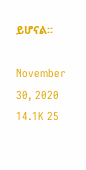ይሆናል።

November 30, 2020 14.1K 25